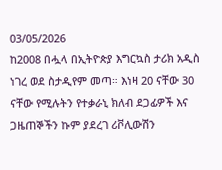03/05/2026
ከ2008 በሗላ በኢትዮጵያ እግርኳስ ታሪክ አዲስ ነገረ ወደ ስታዲየም መጣ። እነዛ 20 ናቸው 30 ናቸው የሚሉትን የተቃራኒ ክለብ ደጋፊዎች እና ጋዜጠኞችን ኩም ያደረገ ሪቮሊውሽን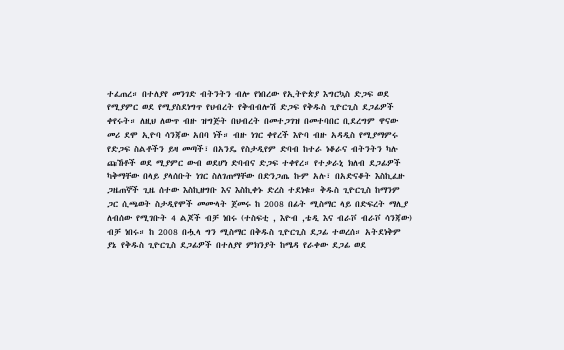ተፈጠረ። በተለያየ መንገድ ብትንትን ብሎ የነበረው የኢትዮጵያ እግርኳስ ድጋፍ ወደ የሚያምር ወደ የሚያስደነግጥ የህብረት የቅብብሎሽ ድጋፍ የቅዱስ ጊዮርጊስ ደጋፊዎች ቀየሩት። ለዚህ ለውጥ ብዙ ዝግጅት በህብረት በመተጋገዝ በመተባበር ቢደረግም ዋናው መሪ ደሞ ኢዮባ ሳንጃው አበባ ነች። ብዙ ነገር ቀየረች እዮባ ብዙ አዳዲስ የሚያማምሩ የድጋፍ ስልቶችን ይዛ መጣች፣ በአንዴ የስታዲየም ድባብ ከተራ ነቆራና ብትንትን ካሉ ጩኸቶች ወደ ሚያምር ውብ ወደሆነ ድባብና ድጋፍ ተቀየረ። የተቃራኒ ክለብ ደጋፊዎች ካቅማቸው በላይ ያላሰቡት ነገር ስለገጠማቸው በድንጋጤ ኩም አሉ፣ በአድናቆት እስኪፈዙ ጋዜጠኞች ጊዜ ሰተው እስኪዘግቡ እና እስኪቀኑ ድረስ ተደነቁ። ቅዱስ ጊዮርጊስ ከማንም ጋር ሲጫወት ስታዲየሞች መሙላት ጀመሩ ከ 2008 በፊት ሚስማር ላይ በድፍረት ማሊያ ለብሰው የሚገቡት 4 ልጆች ብቻ ነበሩ (ተስፍቲ , እዮብ ,ቴዲ እና ብራቮ ብራቮ ሳንጃው) ብቻ ነበሩ። ከ 2008 በሗላ ግን ሚስማር በቅዱስ ጊዮርጊስ ደጋፊ ተወረሰ። አትደነቅም ያኔ የቅዱስ ጊዮርጊስ ደጋፊዎች በተለያየ ምክንያት ከሜዳ የራቀው ደጋፊ ወደ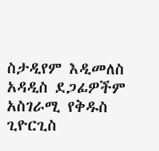ስታዲየም እዲመለስ አዳዲስ ደጋፊዎችም አስገራሚ የቅዱስ ጊዮርጊስ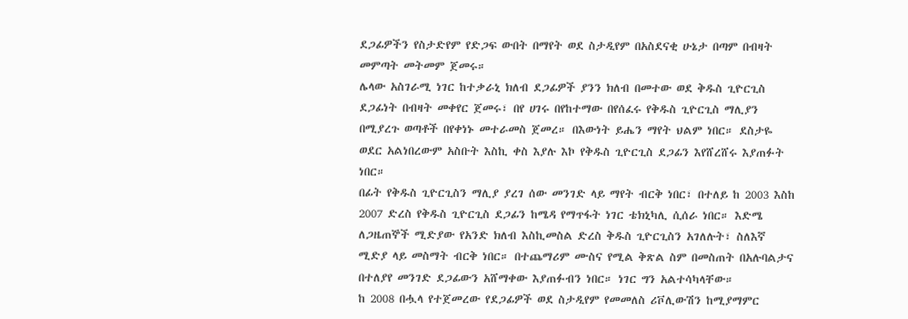ደጋፊዎችን የስታድየም የድጋፍ ውበት በማየት ወደ ስታዲየም በአስደናቂ ሁኔታ በጣም በብዛት መምጣት መትመም ጀመሩ።
ሌላው አስገራሚ ነገር ከተቃራኒ ክለብ ደጋፊዎች ያንን ክለብ በመተው ወደ ቅዱስ ጊዮርጊስ ደጋፊነት በብዛት መቀየር ጀመሩ፣ በየ ሀገሩ በየከተማው በየሰፈሩ የቅዱስ ጊዮርጊስ ማሊያን በሚያረጉ ወጣቶች በየቀነኑ መተራመስ ጀመረ። በእውነት ይሔን ማየት ህልም ነበር። ደስታዬ ወደር አልነበረውም አስቡት እስኪ ቀስ እያሉ እኮ የቅዱስ ጊዮርጊስ ደጋፊን እየሸረሸሩ እያጠፉት ነበር።
በፊት የቅዱስ ጊዮርጊስን ማሊያ ያረገ ሰው መንገድ ላይ ማየት ብርቅ ነበር፣ በተለይ ከ 2003 እስከ 2007 ድረስ የቅዱስ ጊዮርጊስ ደጋፊን ከሜዳ የማጥፋት ነገር ቴክኒካሊ ሲሰራ ነበር። እድሜ ለጋዜጠኞች ሚድያው የአንድ ክለብ እስኪመስል ድረስ ቅዱስ ጊዮርጊስን አገለሉት፣ ስለእኛ ሚድያ ላይ መስማት ብርቅ ነበር። በተጨማሪም ሙስና የሚል ቅጽል ስም በመስጠት በአሉባልታና በተለያየ መንገድ ደጋፊውን አሸማቀው እያጠፉብን ነበር። ነገር ግን አልተሳካላቸው።
ከ 2008 በሗላ የተጀመረው የደጋፊዎች ወደ ስታዲየም የመመለስ ሪቮሊውሽን ከሚያማምር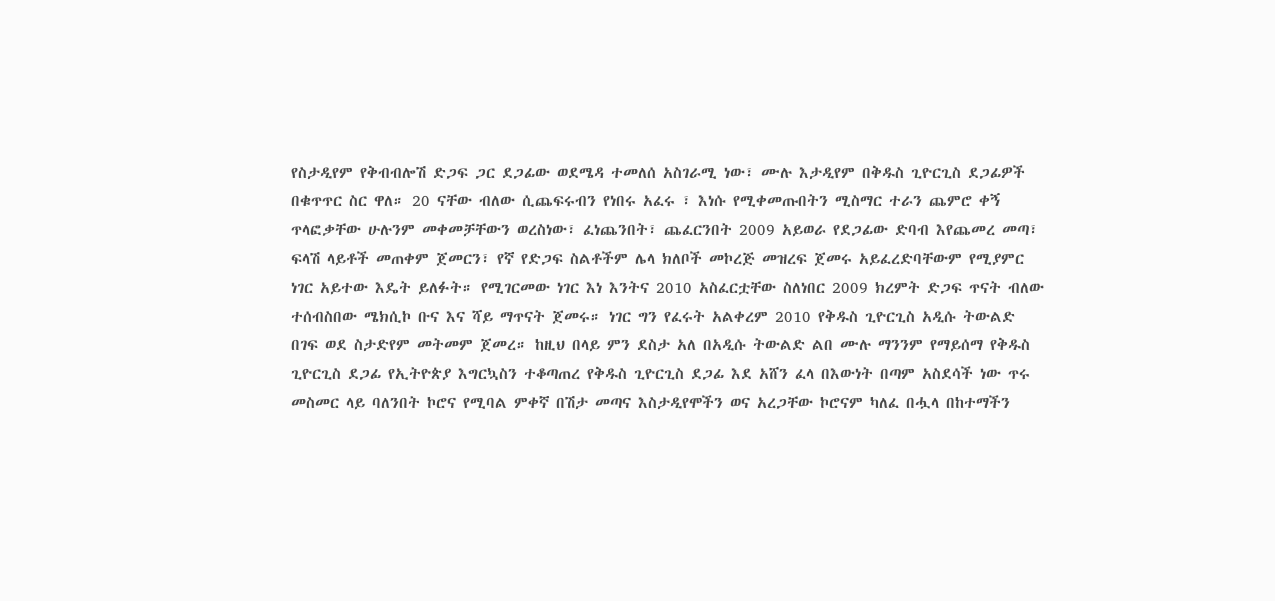የስታዲየም የቅብብሎሽ ድጋፍ ጋር ደጋፊው ወደሜዳ ተመለሰ አስገራሚ ነው፣ ሙሉ እታዲየም በቅዱስ ጊዮርጊስ ደጋፊዎች በቁጥጥር ስር ዋለ። 20 ናቸው ብለው ሲጨፍሩብን የነበሩ አፈሩ ፣ እነሱ የሚቀመጡበትን ሚስማር ተራን ጨምሮ ቀኝ ጥላፎቃቸው ሁሉንም መቀመቻቸውን ወረስነው፣ ፈነጨንበት፣ ጨፈርንበት 2009 አይወራ የደጋፊው ድባብ እየጨመረ መጣ፣ ፍላሽ ላይቶች መጠቀም ጀመርን፣ የኛ የድጋፍ ስልቶችም ሌላ ክለቦች መኮረጅ መዝረፍ ጀመሩ አይፈረድባቸውም የሚያምር ነገር አይተው እዴት ይለፉት። የሚገርመው ነገር እነ እንትና 2010 አስፈርቷቸው ስለነበር 2009 ክረምት ድጋፍ ጥናት ብለው ተሰብስበው ሜክሲኮ ቡና እና ሻይ ማጥናት ጀመሩ። ነገር ግን የፈሩት አልቀረም 2010 የቅዱስ ጊዮርጊስ አዲሱ ትውልድ በገፍ ወደ ስታድየም መትመም ጀመረ። ከዚህ በላይ ምን ደስታ አለ በአዲሱ ትውልድ ልበ ሙሉ ማንንም የማይሰማ የቅዱስ ጊዮርጊስ ደጋፊ የኢትዮጵያ እግርኳስን ተቆጣጠረ የቅዱስ ጊዮርጊስ ደጋፊ እደ አሸን ፈላ በእውነት በጣም አስደሳች ነው ጥሩ መስመር ላይ ባለንበት ኮሮና የሚባል ምቀኛ በሽታ መጣና እስታዲየሞችን ወና አረጋቸው ኮሮናም ካለፈ በሗላ በከተማችን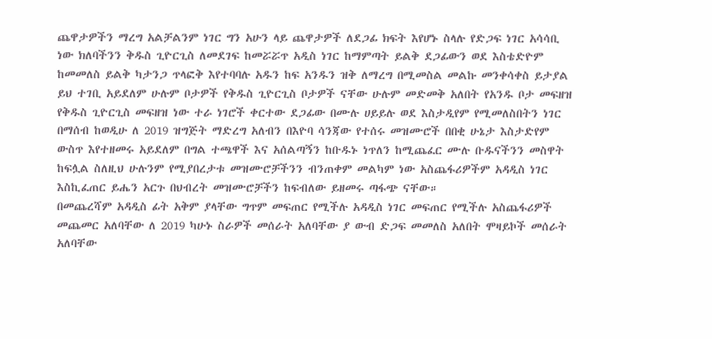ጨዋታዎችን ማረግ አልቻልንም ነገር ግን አሁን ላይ ጨዋታዎች ለደጋፊ ክፍት እየሆኑ ስላሉ የድጋፍ ነገር አሳሳቢ ነው ክለባችንን ቅዱስ ጊዮርጊስ ለመደገፍ ከመሯሯጥ አዲስ ነገር ከማምጣት ይልቅ ደጋፊውን ወደ እስቴድዮም ከመመለስ ይልቅ ካታንጋ ጥላፎቅ እየተባባሉ አዱን ከፍ አንዱን ዝቅ ለማረግ በሚመስል መልኩ መንቀሳቀስ ይታያል ይህ ተገቢ አይደለም ሁሉም ቦታዎች የቅዱስ ጊዮርጊስ ቦታዎች ናቸው ሁሉም መድመቅ አለበት የአንዱ ቦታ መፍዘዝ የቅዱስ ጊዮርጊስ መፍዘዝ ነው ተራ ነገሮች ቀርተው ደጋፊው በሙሉ ሀይይሉ ወደ እስታዲየም የሚመለስበትን ነገር በማሰብ ከወዲሁ ለ 2019 ዝግጅት ማድረግ አለብን በእዮባ ሳንጃው የተሰሩ መዝሙሮች በበቂ ሁኔታ እስታድየም ውስጥ እየተዘመሩ አይደለም በግል ተጫዋች እና አሰልጣኝን ከቡዱኑ ነጥለን ከሚጨፈር ሙሉ ቡዱናችንን መስዋት ከፍሏል ስለዚህ ሁሉንም የሚያበረታቱ መዝሙሮቻችንን ብንጠቀም መልካም ነው አስጨፋሪዎችም አዳዲስ ነገር እስኪፈጠር ይሔን አርጉ በህብረት መዝሙሮቻችን ከፍብለው ይዘመሩ ጣፋጭ ናቸው።
በመጨረሻም አዳዲስ ፊት አቅም ያላቸው ግጥም መፍጠር የሚችሉ አዳዲስ ነገር መፍጠር የሚችሉ አስጨፋሪዎች መጨመር አለባቸው ለ 2019 ካሁኑ ስራዎች መሰራት አለባቸው ያ ውብ ድጋፍ መመለስ አለበት ሞዛይኮች መሰራት አለባቸው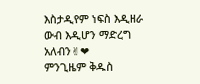እስታዲየም ነፍስ እዲዘራ ውብ እዲሆን ማድረግ አለብን✌❤
ምንጊዜም ቅዱስ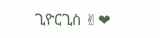ጊዮርጊስ ✌❤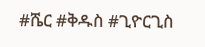#ሼር #ቅዱስ #ጊዮርጊስ